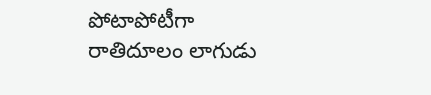పోటాపోటీగా రాతిదూలం లాగుడు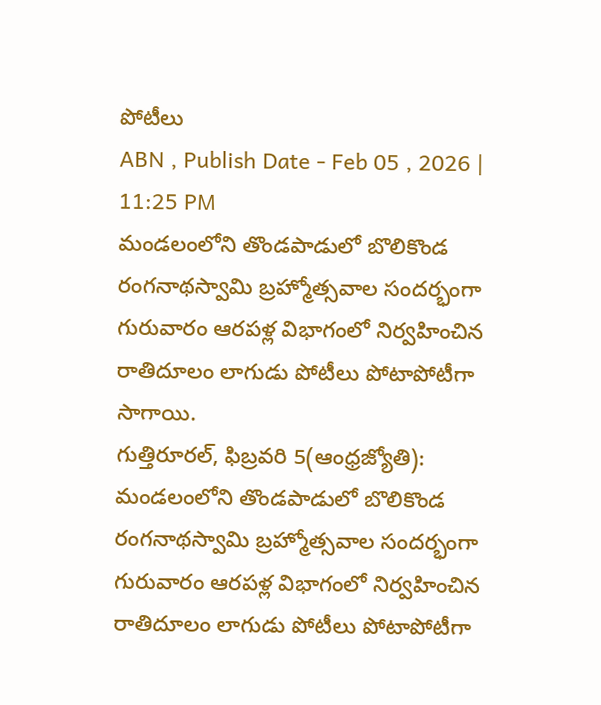పోటీలు
ABN , Publish Date - Feb 05 , 2026 | 11:25 PM
మండలంలోని తొండపాడులో బొలికొండ రంగనాథస్వామి బ్రహ్మోత్సవాల సందర్భంగా గురువారం ఆరపళ్ల విభాగంలో నిర్వహించిన రాతిదూలం లాగుడు పోటీలు పోటాపోటీగా సాగాయి.
గుత్తిరూరల్, ఫిబ్రవరి 5(ఆంధ్రజ్యోతి): మండలంలోని తొండపాడులో బొలికొండ రంగనాథస్వామి బ్రహ్మోత్సవాల సందర్భంగా గురువారం ఆరపళ్ల విభాగంలో నిర్వహించిన రాతిదూలం లాగుడు పోటీలు పోటాపోటీగా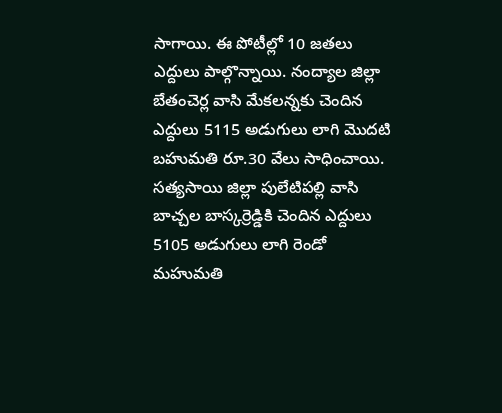సాగాయి. ఈ పోటీల్లో 10 జతలు ఎద్దులు పాల్గొన్నాయి. నంద్యాల జిల్లా బేతంచెర్ల వాసి మేకలన్నకు చెందిన ఎద్దులు 5115 అడుగులు లాగి మొదటి బహుమతి రూ.30 వేలు సాధించాయి. సత్యసాయి జిల్లా పులేటిపల్లి వాసి బాచ్చల బాస్కర్రెడ్డికి చెందిన ఎద్దులు 5105 అడుగులు లాగి రెండో మహుమతి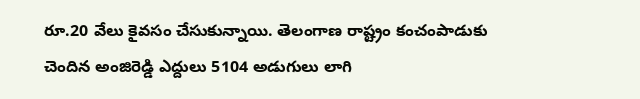రూ.20 వేలు కైవసం చేసుకున్నాయి. తెలంగాణ రాష్ట్రం కంచంపాడుకు చెందిన అంజిరెడ్డి ఎద్దులు 5104 అడుగులు లాగి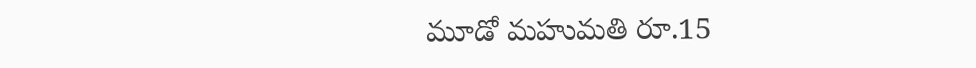మూడో మహుమతి రూ.15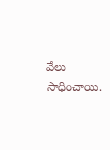వేలు సాధించాయి.